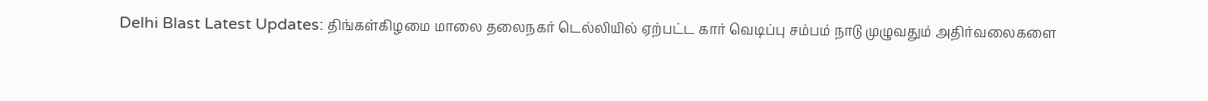Delhi Blast Latest Updates: திங்கள்கிழமை மாலை தலைநகர் டெல்லியில் ஏற்பட்ட கார் வெடிப்பு சம்பம் நாடு முழுவதும் அதிர்வலைகளை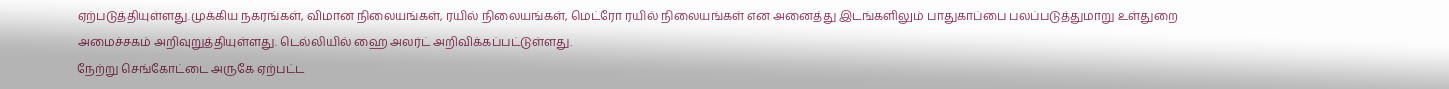ஏற்படுத்தியுள்ளது.முக்கிய நகரங்கள், விமான நிலையங்கள், ரயில் நிலையங்கள், மெட்ரோ ரயில் நிலையங்கள் என அனைத்து இடங்களிலும் பாதுகாப்பை பலப்படுத்துமாறு உள்துறை அமைச்சகம் அறிவுறுத்தியுள்ளது. டெல்லியில் ஹை அலர்ட் அறிவிக்கப்பட்டுள்ளது.
நேற்று செங்கோட்டை அருகே ஏற்பட்ட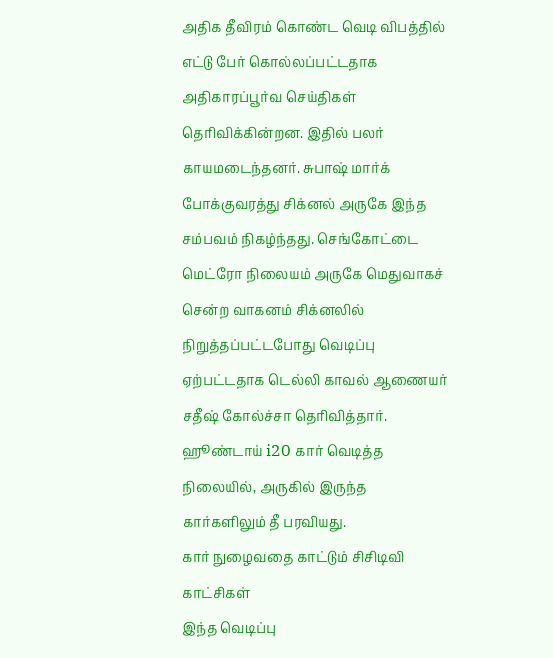அதிக தீவிரம் கொண்ட வெடி விபத்தில் எட்டு பேர் கொல்லப்பட்டதாக அதிகாரப்பூர்வ செய்திகள் தெரிவிக்கின்றன. இதில் பலர் காயமடைந்தனர். சுபாஷ் மார்க் போக்குவரத்து சிக்னல் அருகே இந்த சம்பவம் நிகழ்ந்தது. செங்கோட்டை மெட்ரோ நிலையம் அருகே மெதுவாகச் சென்ற வாகனம் சிக்னலில் நிறுத்தப்பட்டபோது வெடிப்பு ஏற்பட்டதாக டெல்லி காவல் ஆணையர் சதீஷ் கோல்ச்சா தெரிவித்தார். ஹூண்டாய் i20 கார் வெடித்த நிலையில், அருகில் இருந்த கார்களிலும் தீ பரவியது.
கார் நுழைவதை காட்டும் சிசிடிவி காட்சிகள்
இந்த வெடிப்பு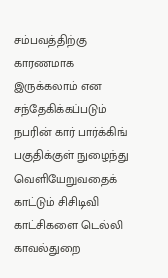சம்பவத்திற்கு காரணமாக இருக்கலாம் என சந்தேகிக்கப்படும் நபரின் கார் பார்க்கிங் பகுதிக்குள் நுழைந்து வெளியேறுவதைக் காட்டும் சிசிடிவி காட்சிகளை டெல்லி காவல்துறை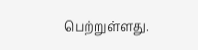பெற்றுள்ளது.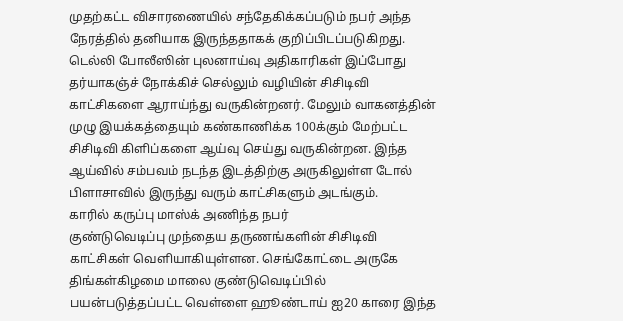முதற்கட்ட விசாரணையில் சந்தேகிக்கப்படும் நபர் அந்த நேரத்தில் தனியாக இருந்ததாகக் குறிப்பிடப்படுகிறது. டெல்லி போலீஸின் புலனாய்வு அதிகாரிகள் இப்போது தர்யாகஞ்ச் நோக்கிச் செல்லும் வழியின் சிசிடிவி காட்சிகளை ஆராய்ந்து வருகின்றனர். மேலும் வாகனத்தின் முழு இயக்கத்தையும் கண்காணிக்க 100க்கும் மேற்பட்ட சிசிடிவி கிளிப்களை ஆய்வு செய்து வருகின்றன. இந்த ஆய்வில் சம்பவம் நடந்த இடத்திற்கு அருகிலுள்ள டோல் பிளாசாவில் இருந்து வரும் காட்சிகளும் அடங்கும்.
காரில் கருப்பு மாஸ்க் அணிந்த நபர்
குண்டுவெடிப்பு முந்தைய தருணங்களின் சிசிடிவி காட்சிகள் வெளியாகியுள்ளன. செங்கோட்டை அருகே திங்கள்கிழமை மாலை குண்டுவெடிப்பில் பயன்படுத்தப்பட்ட வெள்ளை ஹூண்டாய் ஐ20 காரை இந்த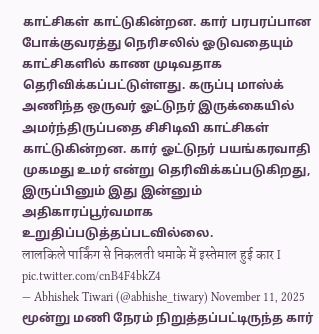காட்சிகள் காட்டுகின்றன. கார் பரபரப்பான போக்குவரத்து நெரிசலில் ஓடுவதையும் காட்சிகளில் காண முடிவதாக தெரிவிக்கப்பட்டுள்ளது. கருப்பு மாஸ்க் அணிந்த ஒருவர் ஓட்டுநர் இருக்கையில் அமர்ந்திருப்பதை சிசிடிவி காட்சிகள் காட்டுகின்றன. கார் ஓட்டுநர் பயங்கரவாதி முகமது உமர் என்று தெரிவிக்கப்படுகிறது, இருப்பினும் இது இன்னும் அதிகாரப்பூர்வமாக உறுதிப்படுத்தப்படவில்லை.
लालकिले पार्किंग से निकलती धमाके में इस्तेमाल हुई कार I pic.twitter.com/cnB4F4bkZ4
— Abhishek Tiwari (@abhishe_tiwary) November 11, 2025
மூன்று மணி நேரம் நிறுத்தப்பட்டிருந்த கார்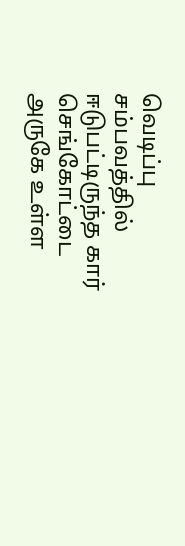வெடிப்பு சம்பவத்தில் ஈடுபட்டிருந்த கார் செங்கோட்டை அருகே உள்ள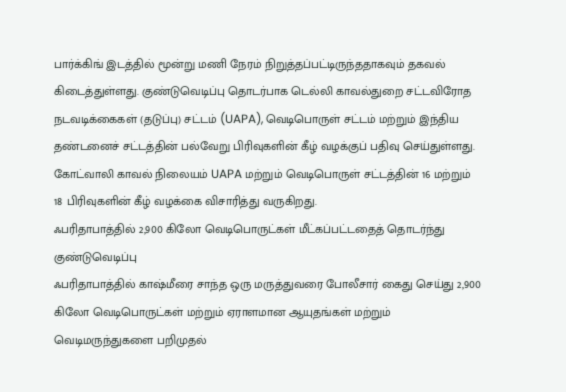பார்க்கிங் இடத்தில் மூன்று மணி நேரம் நிறுத்தப்பட்டிருந்ததாகவும் தகவல் கிடைத்துள்ளது. குண்டுவெடிப்பு தொடர்பாக டெல்லி காவல்துறை சட்டவிரோத நடவடிக்கைகள் (தடுப்பு) சட்டம் (UAPA), வெடிபொருள் சட்டம் மற்றும் இந்திய தண்டனைச் சட்டத்தின் பல்வேறு பிரிவுகளின் கீழ் வழக்குப் பதிவு செய்துள்ளது. கோட்வாலி காவல் நிலையம் UAPA மற்றும் வெடிபொருள் சட்டத்தின் 16 மற்றும் 18 பிரிவுகளின் கீழ் வழக்கை விசாரித்து வருகிறது.
ஃபரிதாபாத்தில் 2,900 கிலோ வெடிபொருட்கள் மீட்கப்பட்டதைத் தொடர்ந்து குண்டுவெடிப்பு
ஃபரிதாபாத்தில் காஷ்மீரை சாந்த ஒரு மருத்துவரை போலீசார் கைது செய்து 2,900 கிலோ வெடிபொருட்கள் மற்றும் ஏராளமான ஆயுதங்கள் மற்றும் வெடிமருந்துகளை பறிமுதல்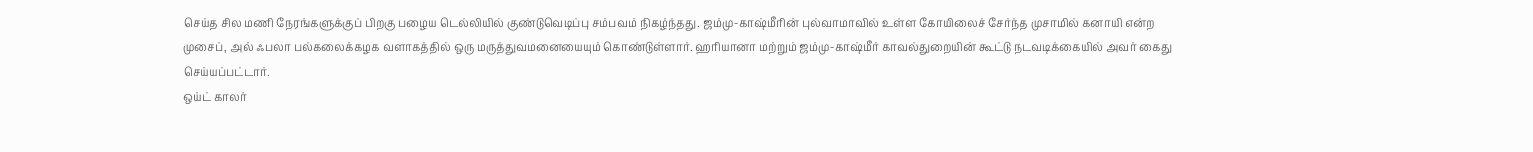செய்த சில மணி நேரங்களுக்குப் பிறகு பழைய டெல்லியில் குண்டுவெடிப்பு சம்பவம் நிகழ்ந்தது. ஜம்மு-காஷ்மீரின் புல்வாமாவில் உள்ள கோயிலைச் சேர்ந்த முசாமில் கனாயி என்ற முசைப், அல் ஃபலா பல்கலைக்கழக வளாகத்தில் ஒரு மருத்துவமனையையும் கொண்டுள்ளார். ஹரியானா மற்றும் ஜம்மு-காஷ்மீர் காவல்துறையின் கூட்டு நடவடிக்கையில் அவர் கைது செய்யப்பட்டார்.
ஒய்ட் காலர்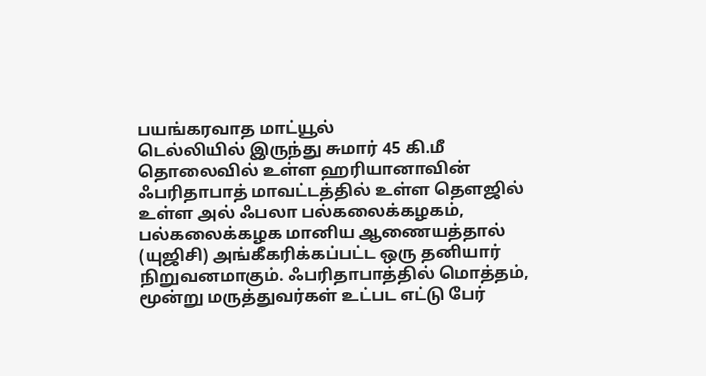பயங்கரவாத மாட்யூல்
டெல்லியில் இருந்து சுமார் 45 கி.மீ தொலைவில் உள்ள ஹரியானாவின் ஃபரிதாபாத் மாவட்டத்தில் உள்ள தௌஜில் உள்ள அல் ஃபலா பல்கலைக்கழகம், பல்கலைக்கழக மானிய ஆணையத்தால் (யுஜிசி) அங்கீகரிக்கப்பட்ட ஒரு தனியார் நிறுவனமாகும். ஃபரிதாபாத்தில் மொத்தம், மூன்று மருத்துவர்கள் உட்பட எட்டு பேர்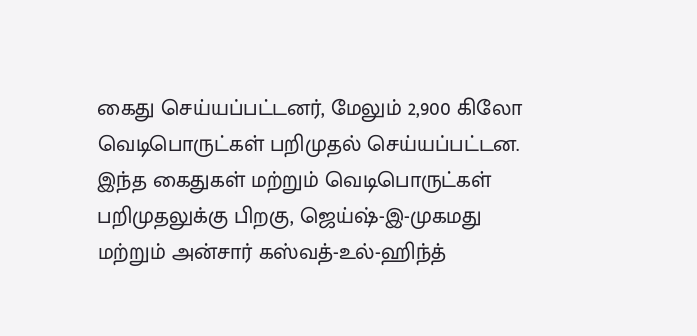கைது செய்யப்பட்டனர், மேலும் 2,900 கிலோ வெடிபொருட்கள் பறிமுதல் செய்யப்பட்டன. இந்த கைதுகள் மற்றும் வெடிபொருட்கள் பறிமுதலுக்கு பிறகு, ஜெய்ஷ்-இ-முகமது மற்றும் அன்சார் கஸ்வத்-உல்-ஹிந்த்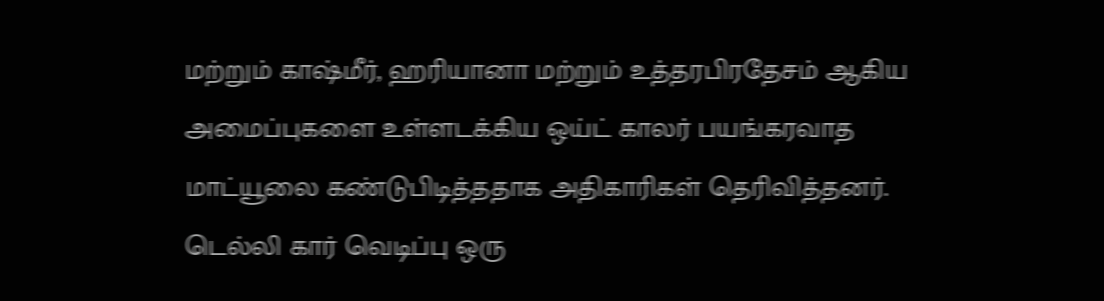மற்றும் காஷ்மீர், ஹரியானா மற்றும் உத்தரபிரதேசம் ஆகிய அமைப்புகளை உள்ளடக்கிய ஒய்ட் காலர் பயங்கரவாத மாட்யூலை கண்டுபிடித்ததாக அதிகாரிகள் தெரிவித்தனர்.
டெல்லி கார் வெடிப்பு ஒரு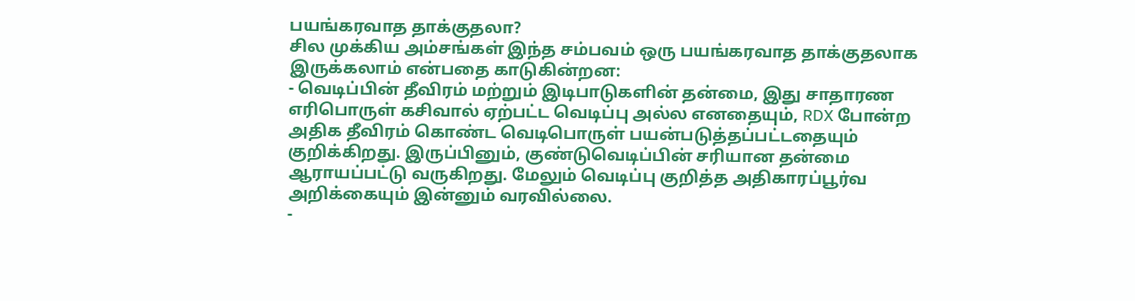பயங்கரவாத தாக்குதலா?
சில முக்கிய அம்சங்கள் இந்த சம்பவம் ஒரு பயங்கரவாத தாக்குதலாக இருக்கலாம் என்பதை காடுகின்றன:
- வெடிப்பின் தீவிரம் மற்றும் இடிபாடுகளின் தன்மை, இது சாதாரண எரிபொருள் கசிவால் ஏற்பட்ட வெடிப்பு அல்ல எனதையும், RDX போன்ற அதிக தீவிரம் கொண்ட வெடிபொருள் பயன்படுத்தப்பட்டதையும் குறிக்கிறது. இருப்பினும், குண்டுவெடிப்பின் சரியான தன்மை ஆராயப்பட்டு வருகிறது. மேலும் வெடிப்பு குறித்த அதிகாரப்பூர்வ அறிக்கையும் இன்னும் வரவில்லை.
-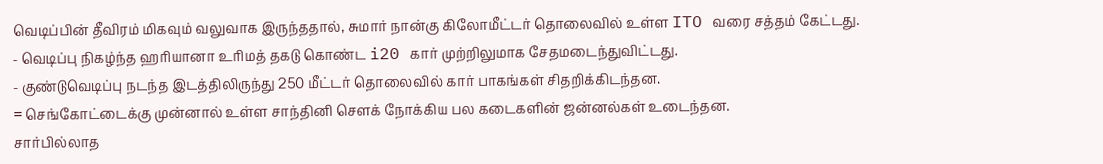வெடிப்பின் தீவிரம் மிகவும் வலுவாக இருந்ததால், சுமார் நான்கு கிலோமீட்டர் தொலைவில் உள்ள ITO வரை சத்தம் கேட்டது.
- வெடிப்பு நிகழ்ந்த ஹரியானா உரிமத் தகடு கொண்ட i20 கார் முற்றிலுமாக சேதமடைந்துவிட்டது.
- குண்டுவெடிப்பு நடந்த இடத்திலிருந்து 250 மீட்டர் தொலைவில் கார் பாகங்கள் சிதறிக்கிடந்தன.
= செங்கோட்டைக்கு முன்னால் உள்ள சாந்தினி சௌக் நோக்கிய பல கடைகளின் ஜன்னல்கள் உடைந்தன.
சார்பில்லாத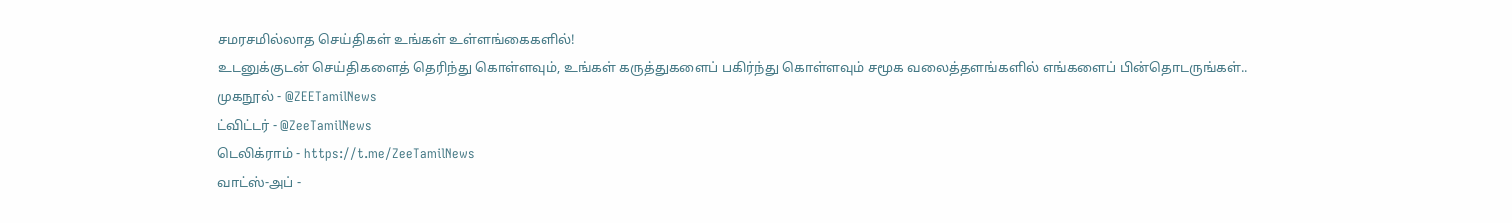சமரசமில்லாத செய்திகள் உங்கள் உள்ளங்கைகளில்!
உடனுக்குடன் செய்திகளைத் தெரிந்து கொள்ளவும், உங்கள் கருத்துகளைப் பகிர்ந்து கொள்ளவும் சமூக வலைத்தளங்களில் எங்களைப் பின்தொடருங்கள்..
முகநூல் - @ZEETamilNews
ட்விட்டர் - @ZeeTamilNews
டெலிக்ராம் - https://t.me/ZeeTamilNews
வாட்ஸ்-அப் -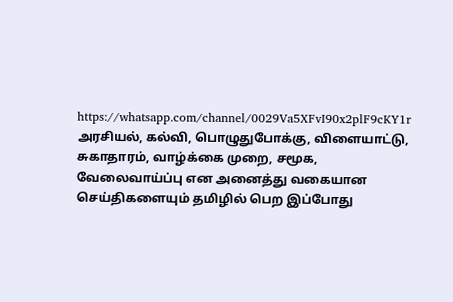https://whatsapp.com/channel/0029Va5XFvI90x2plF9cKY1r
அரசியல், கல்வி, பொழுதுபோக்கு, விளையாட்டு, சுகாதாரம், வாழ்க்கை முறை, சமூக, வேலைவாய்ப்பு என அனைத்து வகையான செய்திகளையும் தமிழில் பெற இப்போது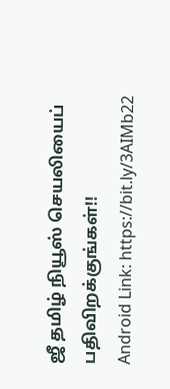ஜீ தமிழ் நியூஸ் செயலியைப் பதிவிறக்குங்கள்!!
Android Link: https://bit.ly/3AIMb22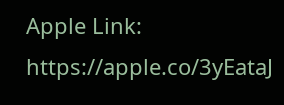Apple Link: https://apple.co/3yEataJ